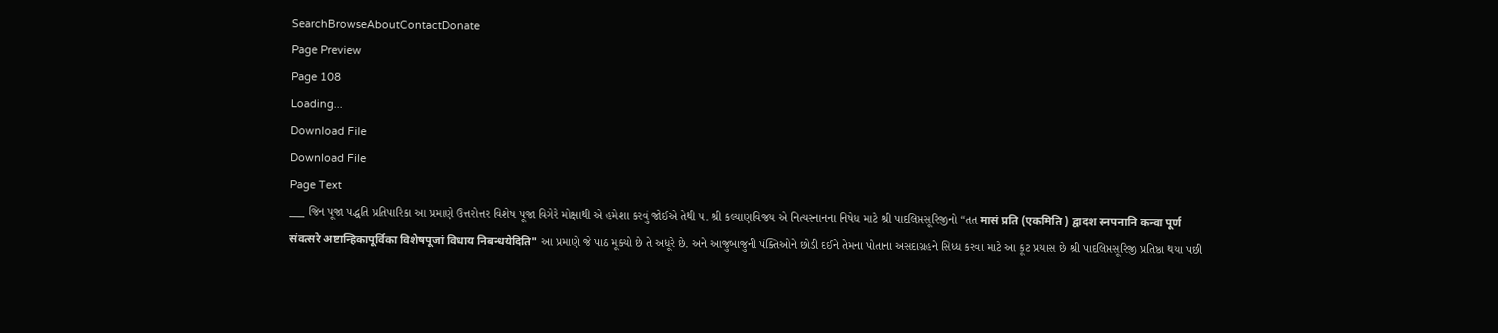SearchBrowseAboutContactDonate
Page Preview
Page 108
Loading...
Download File
Download File
Page Text
___ જિન પૂજા પદ્ધતિ પ્રતિપારિકા આ પ્રમાણે ઉત્તરોત્તર વિશેષ પૂજા વિગેરે મોક્ષાથી એ હમેશા કરવું જોઈએ તેથી ૫. શ્રી કલ્યાણવિજય એ નિત્યસ્નાનના નિષેધ માટે શ્રી પાદલિપ્તસૂરિજીનો “તત मासं प्रति (एकमिति ) द्वादश स्नपनानि कन्वा पूर्ण संवत्सरे अष्टान्हिकापूर्विका विशेषपूजां विधाय निबन्धयेदिति" આ પ્રમાણે જે પાઠ મૂક્યો છે તે અધૂરે છે. અને આજુબાજુની પંક્તિઓને છોડી દઈને તેમના પોતાના અસદાગ્રહને સિધ્ધ કરવા માટે આ કૂટ પ્રયાસ છે શ્રી પાદલિપ્તસૂરિજી પ્રતિષ્ઠા થયા પછી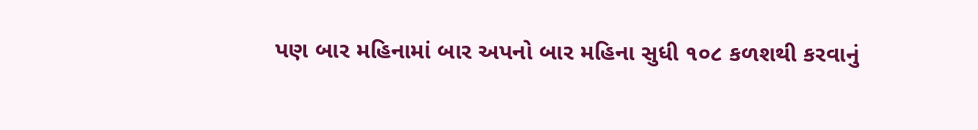પણ બાર મહિનામાં બાર અપનો બાર મહિના સુધી ૧૦૮ કળશથી કરવાનું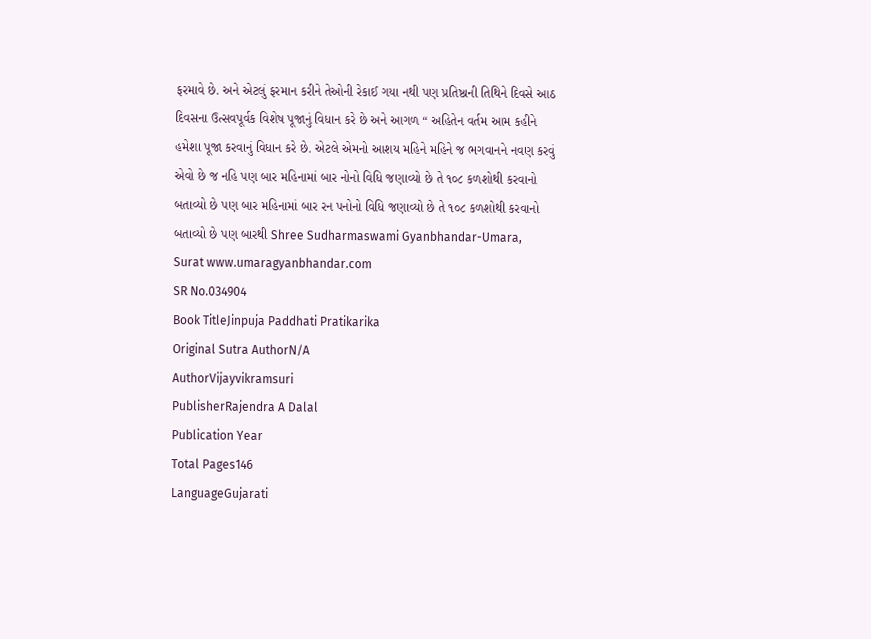ફરમાવે છે. અને એટલું ફરમાન કરીને તેઓની રેકાઈ ગયા નથી પણ પ્રતિષ્ઠાની તિથિને દિવસે આઠ દિવસના ઉત્સવપૂર્વક વિશેષ પૂજાનું વિધાન કરે છે અને આગળ “ અહિતેન વર્તમ આમ કહીને હમેશા પૂજા કરવાનું વિધાન કરે છે. એટલે એમનો આશય મહિને મહિને જ ભગવાનને નવણ કરવું એવો છે જ નહિ પણ બાર મહિનામાં બાર નોનો વિધિ જણાવ્યો છે તે ૧૦૮ કળશોથી કરવાનો બતાવ્યો છે પણ બાર મહિનામાં બાર રન પનોનો વિધિ જણાવ્યો છે તે ૧૦૮ કળશોથી કરવાનો બતાવ્યો છે પણ બારથી Shree Sudharmaswami Gyanbhandar-Umara, Surat www.umaragyanbhandar.com
SR No.034904
Book TitleJinpuja Paddhati Pratikarika
Original Sutra AuthorN/A
AuthorVijayvikramsuri
PublisherRajendra A Dalal
Publication Year
Total Pages146
LanguageGujarati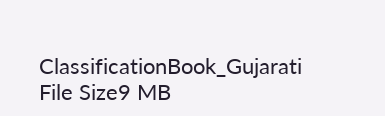ClassificationBook_Gujarati
File Size9 MB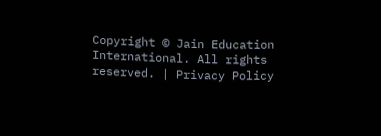Copyright © Jain Education International. All rights reserved. | Privacy Policy